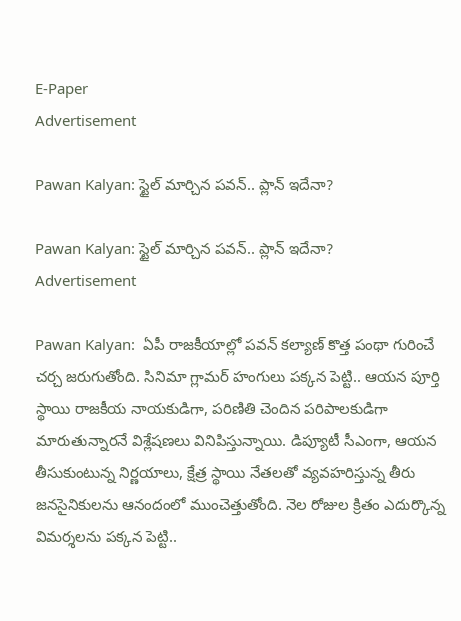E-Paper
Advertisement

Pawan Kalyan: స్టైల్ మార్చిన పవన్.. ప్లాన్ ఇదేనా?

Pawan Kalyan: స్టైల్ మార్చిన పవన్.. ప్లాన్ ఇదేనా?
Advertisement

Pawan Kalyan:  ఏపీ రాజకీయాల్లో పవన్ కల్యాణ్ కొత్త పంథా గురించే చర్చ జరుగుతోంది. సినిమా గ్లామర్ హంగులు పక్కన పెట్టి.. ఆయన పూర్తి స్థాయి రాజకీయ నాయకుడిగా, పరిణితి చెందిన పరిపాలకుడిగా మారుతున్నారనే విశ్లేషణలు వినిపిస్తున్నాయి. డిప్యూటీ సీఎంగా, ఆయన తీసుకుంటున్న నిర్ణయాలు, క్షేత్ర స్థాయి నేతలతో వ్యవహరిస్తున్న తీరు జనసైనికులను ఆనందంలో ముంచెత్తుతోంది. నెల రోజుల క్రితం ఎదుర్కొన్న విమర్శలను పక్కన పెట్టి..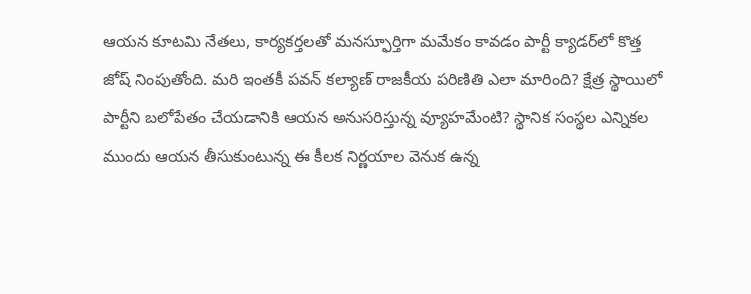ఆయన కూటమి నేతలు, కార్యకర్తలతో మనస్ఫూర్తిగా మమేకం కావడం పార్టీ క్యాడర్‌లో కొత్త జోష్ నింపుతోంది. మరి ఇంతకీ పవన్ కల్యాణ్ రాజకీయ పరిణితి ఎలా మారింది? క్షేత్ర స్థాయిలో పార్టీని బలోపేతం చేయడానికి ఆయన అనుసరిస్తున్న వ్యూహమేంటి? స్థానిక సంస్థల ఎన్నికల ముందు ఆయన తీసుకుంటున్న ఈ కీలక నిర్ణయాల వెనుక ఉన్న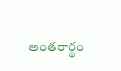అంతరార్థం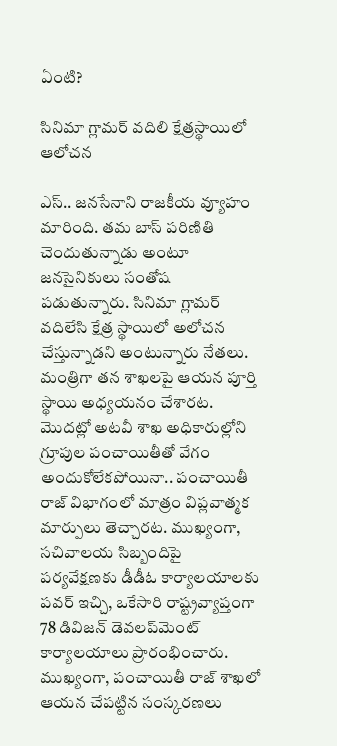ఏంటి?

సినిమా గ్లామర్ వదిలి క్షేత్రస్థాయిలో ఆలోచన

ఎస్.. జనసేనాని రాజకీయ వ్యూహం మారింది. తమ బాస్ పరిణితి చెందుతున్నాడు అంటూ జనసైనికులు సంతోష పడుతున్నారు. సినిమా గ్లామర్ వదిలేసి క్షేత్ర స్థాయిలో అలోచన చేస్తున్నాడని అంటున్నారు నేతలు. మంత్రిగా తన శాఖలపై ఆయన పూర్తి స్థాయి అధ్యయనం చేశారట. మొదట్లో అటవీ శాఖ అధికారుల్లోని గ్రూపుల పంచాయితీతో వేగం అందుకోలేకపోయినా.. పంచాయితీ రాజ్ విభాగంలో మాత్రం విప్లవాత్మక మార్పులు తెచ్చారట. ముఖ్యంగా, సచివాలయ సిబ్బందిపై పర్యవేక్షణకు డీడీఓ కార్యాలయాలకు పవర్ ఇచ్చి, ఒకేసారి రాష్ట్రవ్యాప్తంగా 78 డివిజన్ డెవలప్‌మెంట్ కార్యాలయాలు ప్రారంభించారు. ముఖ్యంగా, పంచాయితీ రాజ్ శాఖలో ఆయన చేపట్టిన సంస్కరణలు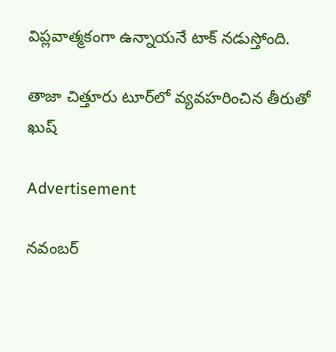విప్లవాత్మకంగా ఉన్నాయనే టాక్ నడుస్తోంది.

తాజా చిత్తూరు టూర్‌లో వ్యవహరించిన తీరుతో ఖుష్

Advertisement

నవంబర్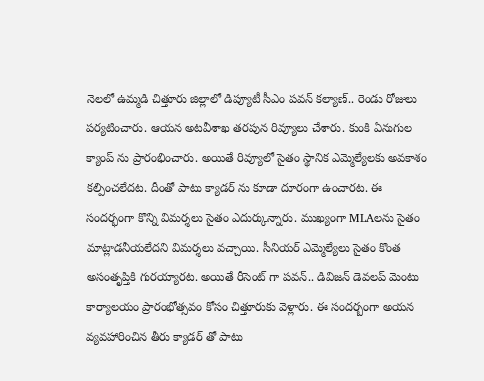నెలలో ఉమ్మడి చిత్తూరు జిల్లాలో డిప్యూటీ సీఎం పవన్ కల్యాణ్.. రెండు రోజులు పర్యటించారు. ఆయన అటవీశాఖ తరపున రివ్యూలు చేశారు. కుంకి ఏనుగుల క్యాంప్ ను ప్రారంభించారు. అయితే రివ్యూలో సైతం స్థానిక ఎమ్మెల్యేలకు అవకాశం కల్పించలేదట. దీంతో పాటు క్యాడర్ ను కూడా దూరంగా ఉంచారట. ఈ సందర్భంగా కొన్ని విమర్శలు సైతం ఎదుర్కున్నారు. ముఖ్యంగా MLAలను సైతం మాట్లాడనీయలేదని విమర్శలు వచ్చాయి. సీనియర్ ఎమ్మెల్యేలు సైతం కొంత అసంతృప్తికి గురయ్యారట. అయితే రీసెంట్ గా పవన్.. డివిజన్ డెవలప్ మెంటు కార్యాలయం ప్రారంభోత్సవం కోసం చిత్తూరుకు వెళ్లారు. ఈ సందర్బంగా అయన వ్యవహారించిన తీరు క్యాడర్ తో పాటు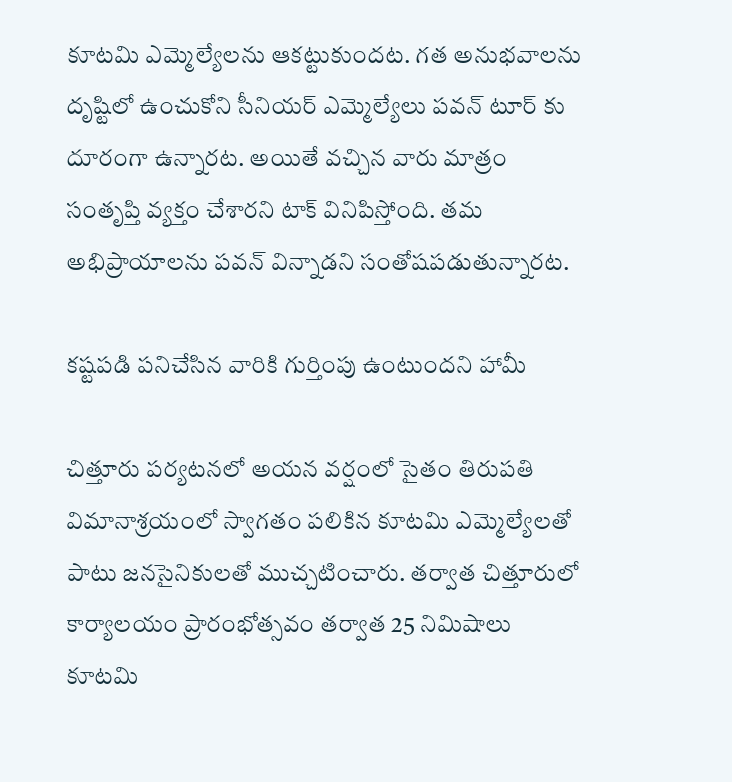కూటమి ఎమ్మెల్యేలను ఆకట్టుకుందట. గత అనుభవాలను దృష్టిలో ఉంచుకోని సీనియర్ ఎమ్మెల్యేలు పవన్ టూర్ కు దూరంగా ఉన్నారట. అయితే వచ్చిన వారు మాత్రం సంతృప్తి వ్యక్తం చేశారని టాక్ వినిపిస్తోంది. తమ అభిప్రాయాలను పవన్ విన్నాడని సంతోషపడుతున్నారట.

కష్టపడి పనిచేసిన వారికి గుర్తింపు ఉంటుందని హామీ

చిత్తూరు పర్యటనలో అయన వర్షంలో సైతం తిరుపతి విమానాశ్రయంలో స్వాగతం పలికిన కూటమి ఎమ్మెల్యేలతో పాటు జనసైనికులతో ముచ్చటించారు. తర్వాత చిత్తూరులో కార్యాలయం ప్రారంభోత్సవం తర్వాత 25 నిమిషాలు కూటమి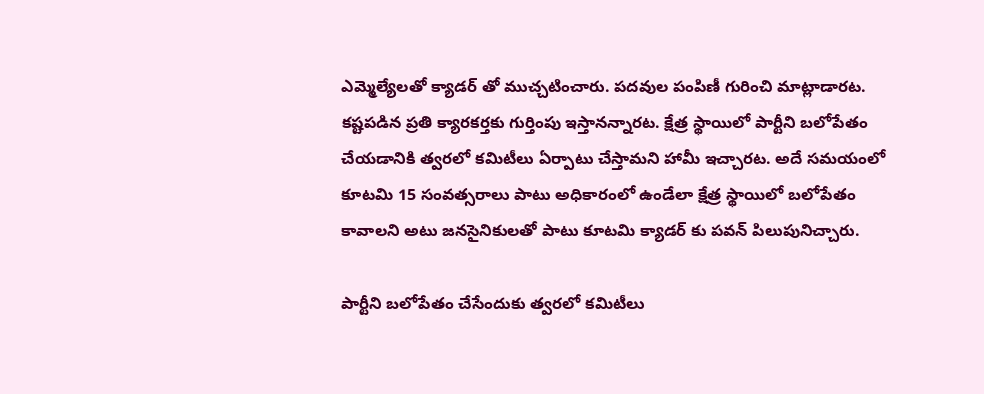ఎమ్మెల్యేలతో క్యాడర్ తో ముచ్చటించారు. పదవుల పంపిణీ గురించి మాట్లాడారట. కష్టపడిన ప్రతి క్యారకర్తకు గుర్తింపు ఇస్తానన్నారట. క్షేత్ర స్థాయిలో పార్టీని బలోపేతం చేయడానికి త్వరలో కమిటీలు ఏర్పాటు చేస్తామని హామీ ఇచ్చారట. అదే సమయంలో కూటమి 15 సంవత్సరాలు పాటు అధికారంలో ఉండేలా క్షేత్ర స్థాయిలో బలోపేతం కావాలని అటు జనసైనికులతో పాటు కూటమి క్యాడర్ కు పవన్ పిలుపునిచ్చారు.

పార్టీని బలోపేతం చేసేందుకు త్వరలో కమిటీలు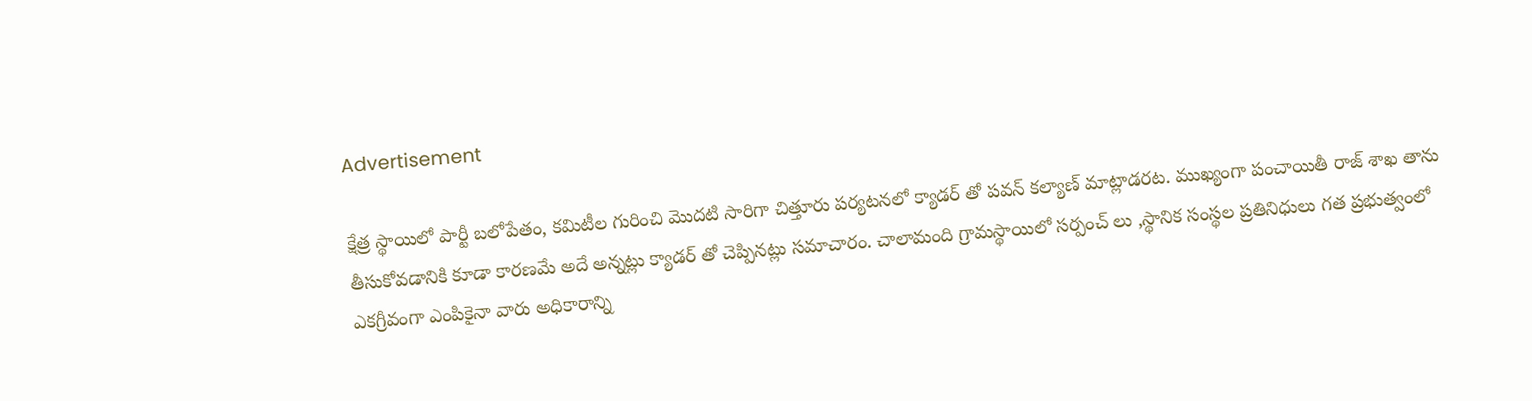Advertisement

క్షేత్ర స్థాయిలో పార్టీ బలోపేతం, కమిటీల గురించి మొదటి సారిగా చిత్తూరు పర్యటనలో క్యాడర్ తో పవన్ కల్యాణ్ మాట్లాడరట. ముఖ్యంగా పంచాయితీ రాజ్ శాఖ తాను తీసుకోవడానికి కూడా కారణమే అదే అన్నట్లు క్యాడర్ తో చెప్పినట్లు సమాచారం. చాలామంది గ్రామస్థాయిలో సర్పంచ్ లు ,స్థానిక సంస్థల ప్రతినిధులు గత ప్రభుత్వంలో ఎకగ్రీవంగా ఎంపికైనా వారు అధికారాన్ని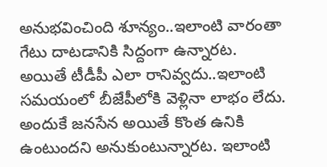అనుభవించింది శూన్యం..ఇలాంటి వారంతా గేటు దాటడానికి సిద్దంగా ఉన్నారట. అయితే టీడీపీ ఎలా రానివ్వదు..ఇలాంటి సమయంలో బీజేపీలోకి వెళ్లినా లాభం లేదు. అందుకే జనసేన అయితే కొంత ఉనికి ఉంటుందని అనుకుంటున్నారట. ఇలాంటి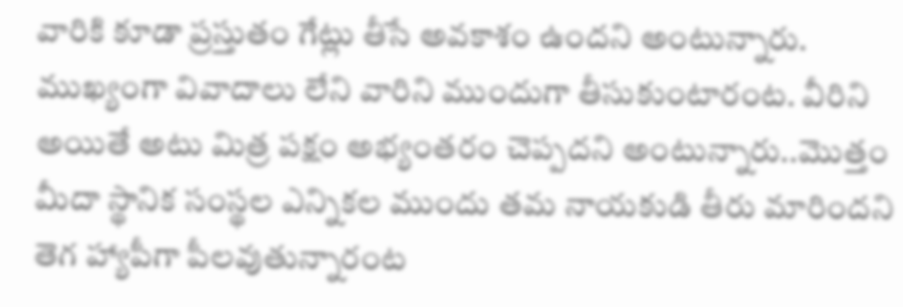వారికి కూడా ప్రస్తుతం గేట్లు తీసే అవకాశం ఉందని అంటున్నారు. ముఖ్యంగా వివాదాలు లేని వారిని ముందుగా తీసుకుంటారంట. వీరిని అయితే అటు మిత్ర పక్షం అభ్యంతరం చెప్పదని అంటున్నారు..మొత్తం మీదా స్థానిక సంస్థల ఎన్నికల ముందు తమ నాయకుడి తీరు మారిందని తెగ హ్యాపీగా పీలవుతున్నారంట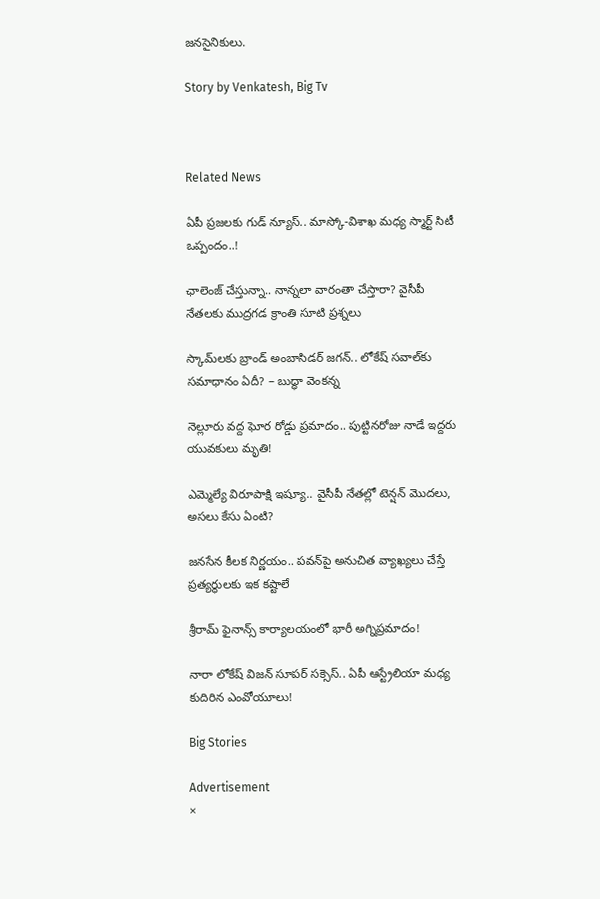జనసైనికులు.

Story by Venkatesh, Big Tv



Related News

ఏపీ ప్రజలకు గుడ్ న్యూస్.. మాస్కో-విశాఖ మధ్య స్మార్ట్ సిటీ ఒప్పందం..!

ఛాలెంజ్ చేస్తున్నా.. నాన్నలా వారంతా చేస్తారా? వైసీపీ నేతలకు ముద్రగడ క్రాంతి సూటి ప్రశ్నలు

స్కామ్‌లకు బ్రాండ్ అంబాసిడర్ జగన్.. లోకేష్ సవాల్‌కు సమాధానం ఏదీ? – బుద్ధా వెంకన్న

నెల్లూరు వద్ద ఘోర రోడ్డు ప్రమాదం.. పుట్టినరోజు నాడే ఇద్దరు యువకులు మృతి!

ఎమ్మెల్యే విరూపాక్షి ఇష్యూ.. వైసీపీ నేతల్లో టెన్షన్ మొదలు, అసలు కేసు ఏంటి?

జనసేన కీలక నిర్ణయం.. పవన్‌పై అనుచిత వ్యాఖ్యలు చేస్తే ప్రత్యర్థులకు ఇక కష్టాలే

శ్రీరామ్ ఫైనాన్స్ కార్యాలయంలో భారీ అగ్నిప్రమాదం!

నారా లోకేష్ విజన్ సూపర్ సక్సెస్.. ఏపీ ఆస్ట్రేలియా మధ్య కుదిరిన ఎంవోయూలు!

Big Stories

Advertisement
×